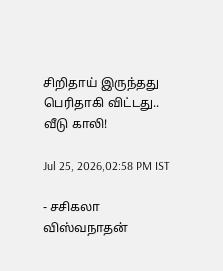சிறிதாய் இருந்தது பெரிதாகி விட்டது.. வீடு காலி!

Jul 25, 2026,02:58 PM IST

- சசிகலா விஸ்வநாதன்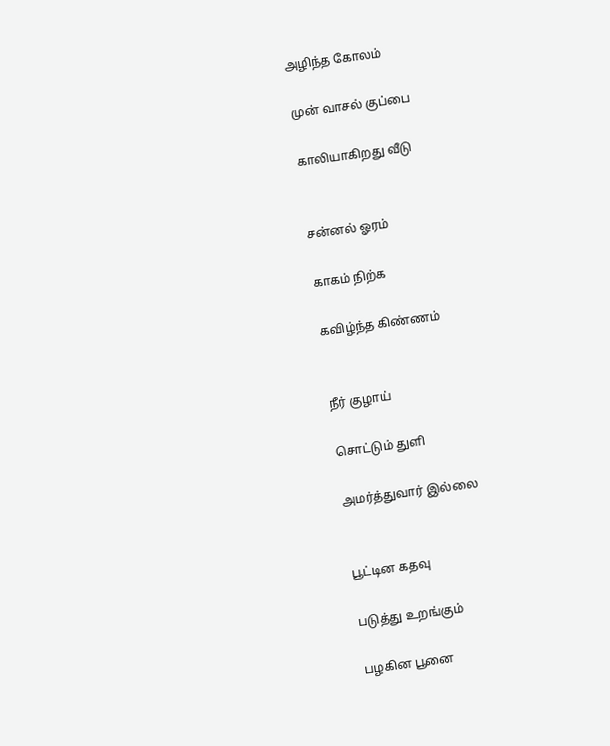அழிந்த கோலம்

முன் வாசல் குப்பை

காலியாகிறது வீடு


சன்னல் ஓரம்

காகம் நிற்க

கவிழ்ந்த கிண்ணம்


நீர் குழாய்

சொட்டும் துளி

அமர்த்துவார் இல்லை


பூட்டின கதவு

படுத்து உறங்கும்

பழகின பூனை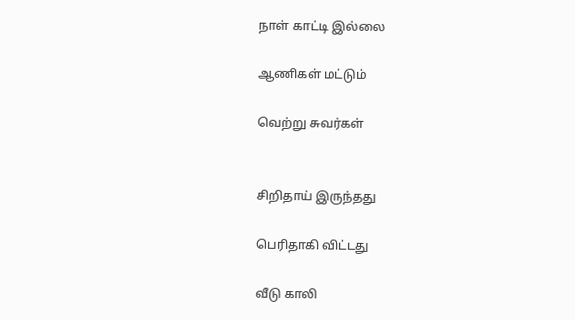நாள் காட்டி இல்லை

ஆணிகள் மட்டும்

வெற்று சுவர்கள்


சிறிதாய் இருந்தது

பெரிதாகி விட்டது

வீடு காலி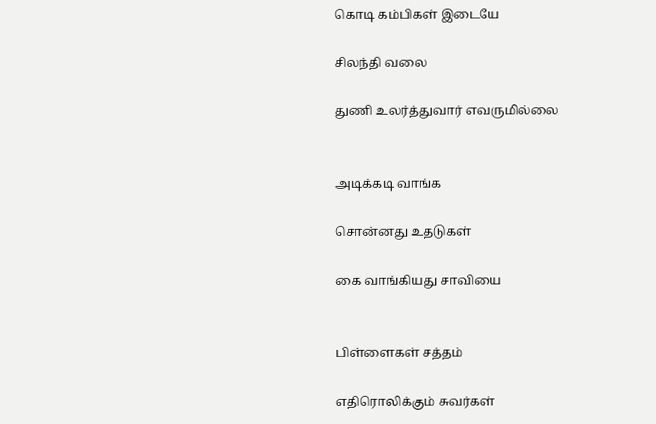கொடி கம்பிகள் இடையே

சிலந்தி வலை

துணி உலர்த்துவார் எவருமில்லை


அடிக்கடி வாங்க

சொன்னது உதடுகள்

கை வாங்கியது சாவியை


பிள்ளைகள் சத்தம்

எதிரொலிக்கும் சுவர்கள்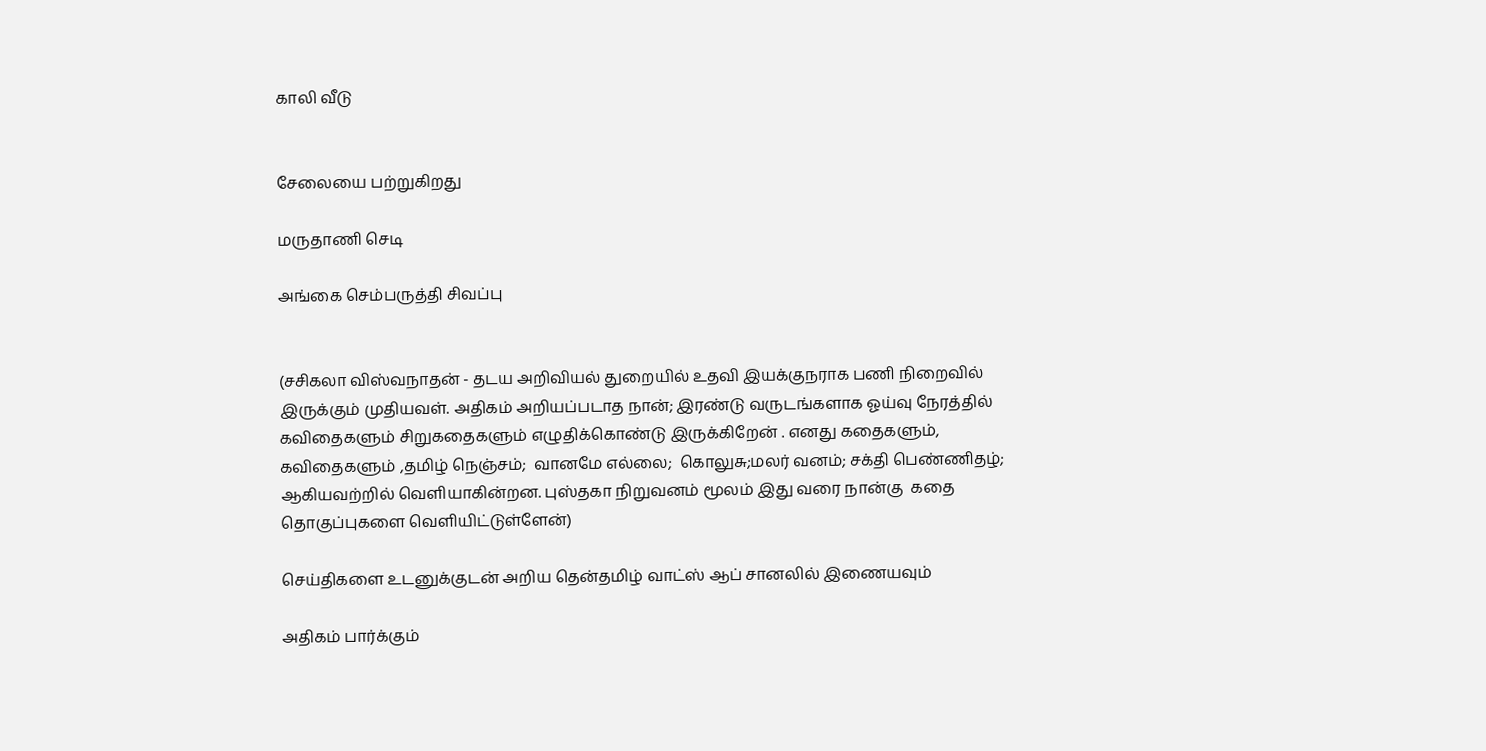காலி வீடு


சேலையை பற்றுகிறது

மருதாணி செடி

அங்கை செம்பருத்தி சிவப்பு


(சசிகலா விஸ்வநாதன் - தடய அறிவியல் துறையில் உதவி இயக்குநராக பணி நிறைவில்  இருக்கும் முதியவள். அதிகம் அறியப்படாத நான்; இரண்டு வருடங்களாக ஓய்வு நேரத்தில் கவிதைகளும் சிறுகதைகளும் எழுதிக்கொண்டு இருக்கிறேன் . எனது கதைகளும், கவிதைகளும் ,தமிழ் நெஞ்சம்;  வானமே எல்லை;  கொலுசு;மலர் வனம்; சக்தி பெண்ணிதழ்; ஆகியவற்றில் வெளியாகின்றன. புஸ்தகா நிறுவனம் மூலம் இது வரை நான்கு  கதை தொகுப்புகளை வெளியிட்டுள்ளேன்)

செய்திகளை உடனுக்குடன் அறிய தென்தமிழ் வாட்ஸ் ஆப் சானலில் இணையவும்

அதிகம் பார்க்கும்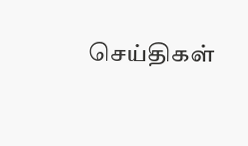செய்திகள்